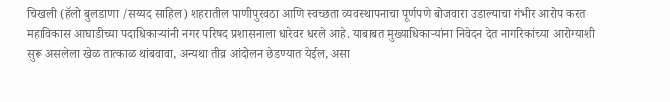चिखली (हॅलो बुलडाणा /सय्यद साहिल) शहरातील पाणीपुरवठा आणि स्वच्छता व्यवस्थापनाचा पूर्णपणे बोजवारा उडाल्याचा गंभीर आरोप करत महाविकास आघाडीच्या पदाधिकाऱ्यांनी नगर परिषद प्रशासनाला धारेवर धरले आहे. याबाबत मुख्याधिकाऱ्यांना निवेदन देत नागरिकांच्या आरोग्याशी सुरू असलेला खेळ तात्काळ थांबवावा, अन्यथा तीव्र आंदोलन छेडण्यात येईल, असा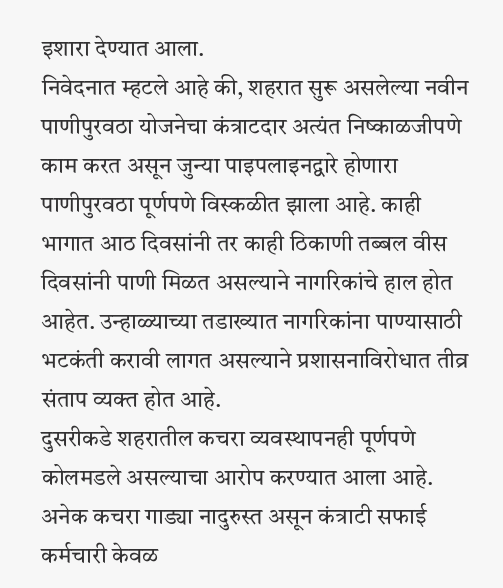इशारा देण्यात आला.
निवेदनात म्हटले आहे की, शहरात सुरू असलेल्या नवीन पाणीपुरवठा योजनेचा कंत्राटदार अत्यंत निष्काळजीपणे काम करत असून जुन्या पाइपलाइनद्वारे होणारा पाणीपुरवठा पूर्णपणे विस्कळीत झाला आहे. काही भागात आठ दिवसांनी तर काही ठिकाणी तब्बल वीस दिवसांनी पाणी मिळत असल्याने नागरिकांचे हाल होत आहेत. उन्हाळ्याच्या तडाख्यात नागरिकांना पाण्यासाठी भटकंती करावी लागत असल्याने प्रशासनाविरोधात तीव्र संताप व्यक्त होत आहे.
दुसरीकडे शहरातील कचरा व्यवस्थापनही पूर्णपणे कोलमडले असल्याचा आरोप करण्यात आला आहे. अनेक कचरा गाड्या नादुरुस्त असून कंत्राटी सफाई कर्मचारी केवळ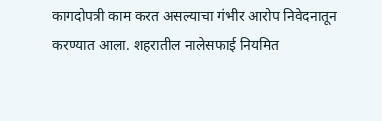कागदोपत्री काम करत असल्याचा गंभीर आरोप निवेदनातून करण्यात आला. शहरातील नालेसफाई नियमित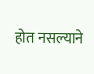होत नसल्याने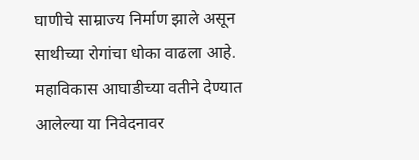घाणीचे साम्राज्य निर्माण झाले असून साथीच्या रोगांचा धोका वाढला आहे.
महाविकास आघाडीच्या वतीने देण्यात आलेल्या या निवेदनावर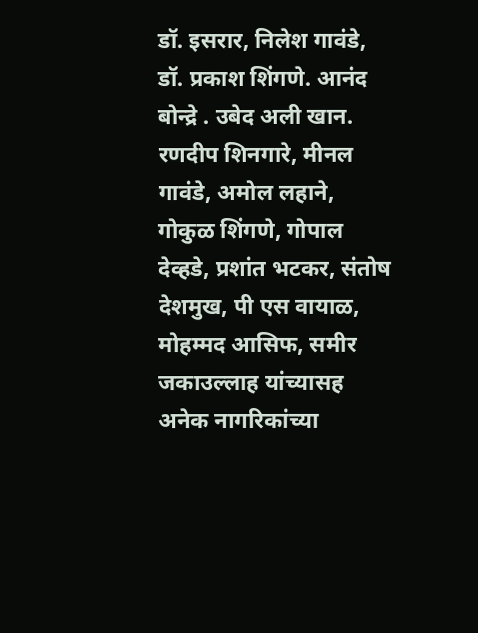डॉ. इसरार, निलेश गावंडे, डॉ. प्रकाश शिंगणे. आनंद बोन्द्रे . उबेद अली खान. रणदीप शिनगारे, मीनल गावंडे, अमोल लहाने, गोकुळ शिंगणे, गोपाल देव्हडे, प्रशांत भटकर, संतोष देशमुख, पी एस वायाळ, मोहम्मद आसिफ, समीर जकाउल्लाह यांच्यासह अनेक नागरिकांच्या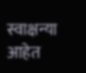स्वाक्षन्या आहेत